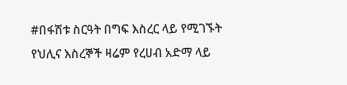#በፋሽቱ ስርዓት በግፍ እስረር ላይ የሚገኙት የህሊና እስረኞች ዛሬም የረሀብ አድማ ላይ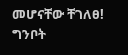መሆናቸው ቸገለፀ! ግንቦት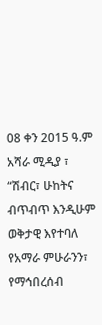08 ቀን 2015 ዓ.ም አሻራ ሚዲያ ፣ “ሽብር፣ ሁከትና ብጥብጥ እንዲሁም ወቅታዊ እየተባለ የአማራ ምሁራንን፣ የማኅበረሰብ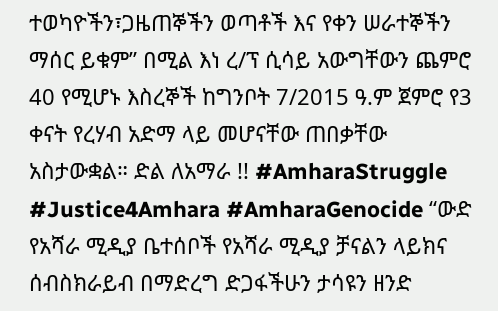ተወካዮችን፣ጋዜጠኞችን ወጣቶች እና የቀን ሠራተኞችን ማሰር ይቁም” በሚል እነ ረ/ፕ ሲሳይ አውግቸውን ጨምሮ 40 የሚሆኑ እስረኞች ከግንቦት 7/2015 ዓ.ም ጀምሮ የ3 ቀናት የረሃብ አድማ ላይ መሆናቸው ጠበቃቸው አስታውቋል። ድል ለአማራ !! #AmharaStruggle #Justice4Amhara #AmharaGenocide “ውድ የአሻራ ሚዲያ ቤተሰቦች የአሻራ ሚዲያ ቻናልን ላይክና ሰብስክራይብ በማድረግ ድጋፋችሁን ታሳዩን ዘንድ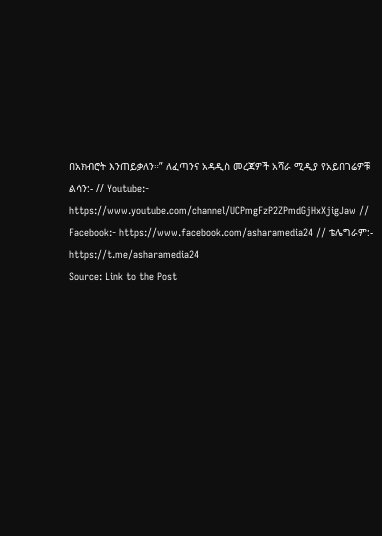በአክብሮት እንጠይቃለን።” ለፈጣንና አዳዲስ መረጃዎች አሻራ ሚዲያ የአይበገሬዎቹ ልሳን:- // Youtube:- https://www.youtube.com/channel/UCPmgFzP2ZPmdGjHxXjigJaw // Facebook:- https://www.facebook.com/asharamedia24 // ቴሌግራም:- https://t.me/asharamedia24
Source: Link to the Post